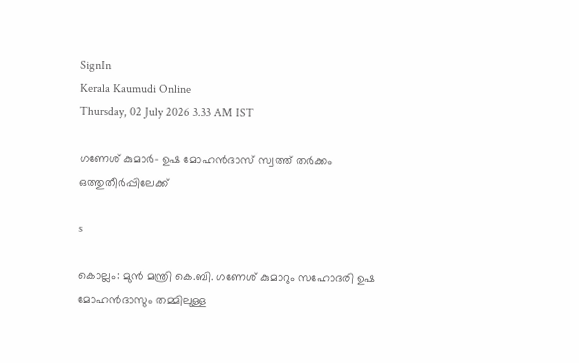SignIn
Kerala Kaumudi Online
Thursday, 02 July 2026 3.33 AM IST

ഗണേശ് കുമാർ- ഉഷ മോഹൻദാസ് സ്വത്ത് തർക്കം ഒത്തുതീർപ്പിലേക്ക്

s

കൊല്ലം: മുൻ മന്ത്രി കെ.ബി. ഗണേശ് കുമാറും സഹോദരി ഉഷ മോഹൻദാസും തമ്മിലുള്ള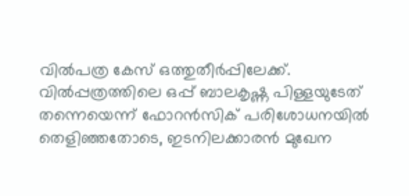വിൽപത്ര കേസ് ഒത്തുതീർപ്പിലേക്ക്. വിൽപ്പത്രത്തിലെ ഒപ്പ് ബാലകൃഷ്ണ പിള്ളയുടേത് തന്നെയെന്ന് ഫോറൻസിക് പരിശോധനയിൽ തെളിഞ്ഞതോടെ, ഇടനിലക്കാരൻ മുഖേന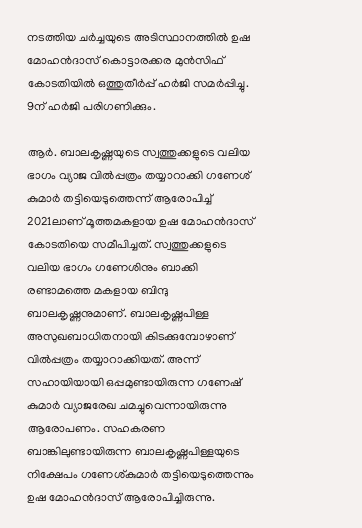നടത്തിയ ചർച്ചയുടെ അടിസ്ഥാനത്തിൽ ഉഷ മോഹൻദാസ് കൊട്ടാരക്കര മുൻസിഫ് കോടതിയിൽ ഒത്തുതീർപ്പ് ഹർജി സമർപ്പിച്ചു. 9ന് ഹർജി പരിഗണിക്കും.

ആർ. ബാലകൃഷ്ണയുടെ സ്വത്തുക്കളുടെ വലിയ ഭാഗം വ്യാജ വിൽപ്പത്രം തയ്യാറാക്കി ഗണേശ് കുമാർ തട്ടിയെടുത്തെന്ന് ആരോപിച്ച് 2021ലാണ് മൂത്തമകളായ ഉഷ മോഹൻദാസ് കോടതിയെ സമീപിച്ചത്. സ്വത്തുക്കളുടെ വലിയ ഭാഗം ഗണേശിനും ബാക്കി രണ്ടാമത്തെ മകളായ ബിന്ദു ബാലകൃഷ്ണനുമാണ്. ബാലകൃഷ്ണപിള്ള അസുഖബാധിതനായി കിടക്കുമ്പോഴാണ് വിൽപ്പത്രം തയ്യാറാക്കിയത്. അന്ന് സഹായിയായി ഒപ്പമുണ്ടായിരുന്ന ഗണേഷ് കുമാർ വ്യാജരേഖ ചമച്ചുവെന്നായിരുന്നു ആരോപണം. സഹകരണ ബാങ്കിലുണ്ടായിരുന്ന ബാലകൃഷ്ണപിള്ളയുടെ നിക്ഷേപം ഗണേശ്കുമാർ തട്ടിയെടുത്തെന്നും ഉഷ മോഹൻദാസ് ആരോപിച്ചിരുന്നു.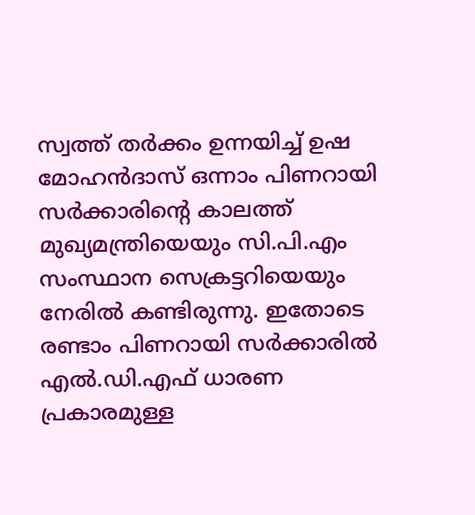സ്വത്ത് തർക്കം ഉന്നയിച്ച് ഉഷ മോഹൻദാസ് ഒന്നാം പിണറായി സർക്കാരിന്റെ കാലത്ത് മുഖ്യമന്ത്രിയെയും സി.പി.എം സംസ്ഥാന സെക്രട്ടറിയെയും നേരിൽ കണ്ടിരുന്നു. ഇതോടെ രണ്ടാം പിണറായി സർക്കാരിൽ എൽ.ഡി.എഫ് ധാരണ പ്രകാരമുള്ള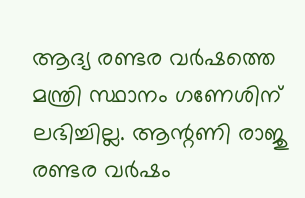ആദ്യ രണ്ടര വർഷത്തെ മന്ത്രി സ്ഥാനം ഗണേശിന് ലഭിച്ചില്ല. ആന്റണി രാജു രണ്ടര വർഷം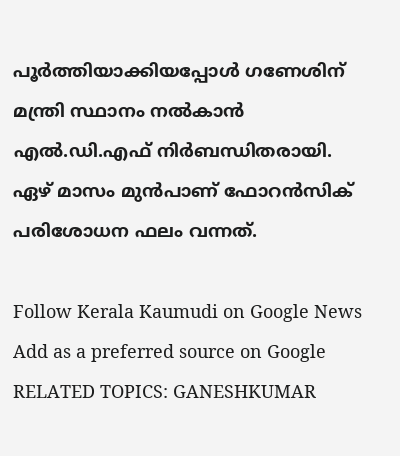പൂർത്തിയാക്കിയപ്പോൾ ഗണേശിന് മന്ത്രി സ്ഥാനം നൽകാൻ എൽ.ഡി.എഫ് നിർബന്ധിതരായി. ഏഴ് മാസം മുൻപാണ് ഫോറൻസിക് പരിശോധന ഫലം വന്നത്.

Follow Kerala Kaumudi on Google News Add as a preferred source on Google
RELATED TOPICS: GANESHKUMAR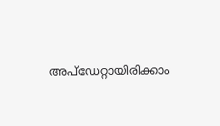അപ്ഡേറ്റായിരിക്കാം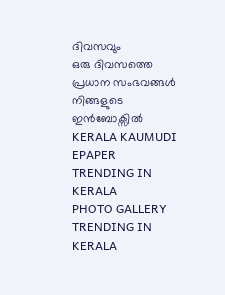ദിവസവും
ഒരു ദിവസത്തെ പ്രധാന സംഭവങ്ങൾ നിങ്ങളുടെ ഇൻബോക്സിൽ
KERALA KAUMUDI EPAPER
TRENDING IN KERALA
PHOTO GALLERY
TRENDING IN KERALA